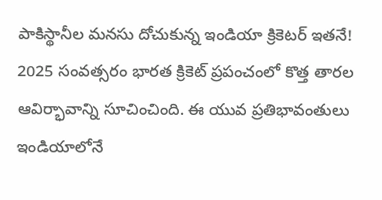పాకిస్థానీల మనసు దోచుకున్న ఇండియా క్రికెటర్ ఇతనే!
2025 సంవత్సరం భారత క్రికెట్ ప్రపంచంలో కొత్త తారల ఆవిర్భావాన్ని సూచించింది. ఈ యువ ప్రతిభావంతులు ఇండియాలోనే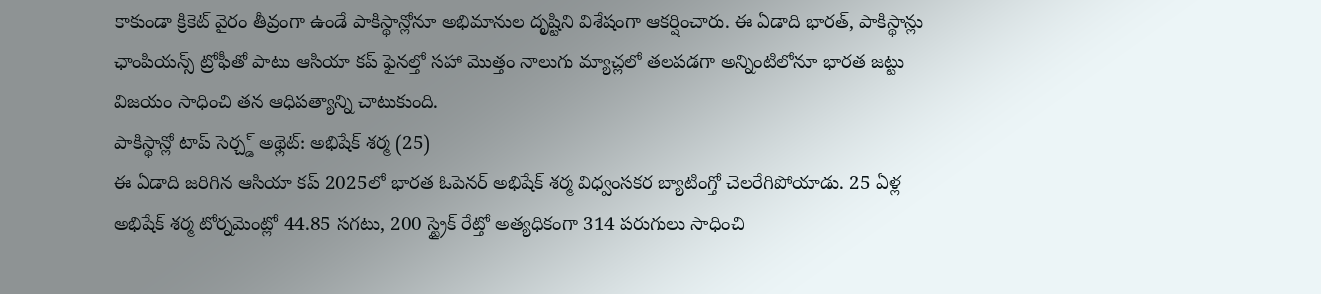కాకుండా క్రికెట్ వైరం తీవ్రంగా ఉండే పాకిస్థాన్లోనూ అభిమానుల దృష్టిని విశేషంగా ఆకర్షించారు. ఈ ఏడాది భారత్, పాకిస్థాన్లు ఛాంపియన్స్ ట్రోఫీతో పాటు ఆసియా కప్ ఫైనల్తో సహా మొత్తం నాలుగు మ్యాచ్లలో తలపడగా అన్నింటిలోనూ భారత జట్టు విజయం సాధించి తన ఆధిపత్యాన్ని చాటుకుంది.
పాకిస్థాన్లో టాప్ సెర్చ్డ్ అథ్లెట్: అభిషేక్ శర్మ (25)
ఈ ఏడాది జరిగిన ఆసియా కప్ 2025లో భారత ఓపెనర్ అభిషేక్ శర్మ విధ్వంసకర బ్యాటింగ్తో చెలరేగిపోయాడు. 25 ఏళ్ల అభిషేక్ శర్మ టోర్నమెంట్లో 44.85 సగటు, 200 స్ట్రైక్ రేట్తో అత్యధికంగా 314 పరుగులు సాధించి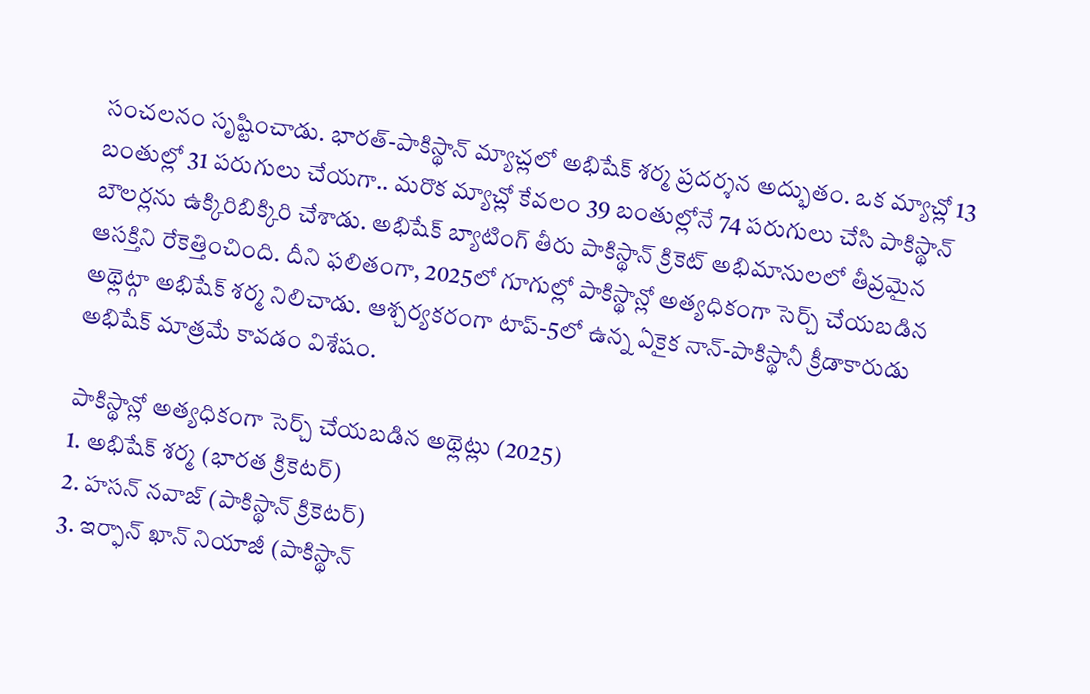సంచలనం సృష్టించాడు. భారత్-పాకిస్థాన్ మ్యాచ్లలో అభిషేక్ శర్మ ప్రదర్శన అద్భుతం. ఒక మ్యాచ్లో 13 బంతుల్లో 31 పరుగులు చేయగా.. మరొక మ్యాచ్లో కేవలం 39 బంతుల్లోనే 74 పరుగులు చేసి పాకిస్థాన్ బౌలర్లను ఉక్కిరిబిక్కిరి చేశాడు. అభిషేక్ బ్యాటింగ్ తీరు పాకిస్థాన్ క్రికెట్ అభిమానులలో తీవ్రమైన ఆసక్తిని రేకెత్తించింది. దీని ఫలితంగా, 2025లో గూగుల్లో పాకిస్థాన్లో అత్యధికంగా సెర్చ్ చేయబడిన అథ్లెట్గా అభిషేక్ శర్మ నిలిచాడు. ఆశ్చర్యకరంగా టాప్-5లో ఉన్న ఏకైక నాన్-పాకిస్థానీ క్రీడాకారుడు అభిషేక్ మాత్రమే కావడం విశేషం.

పాకిస్థాన్లో అత్యధికంగా సెర్చ్ చేయబడిన అథ్లెట్లు (2025)
1. అభిషేక్ శర్మ (భారత క్రికెటర్)
2. హసన్ నవాజ్ (పాకిస్థాన్ క్రికెటర్)
3. ఇర్ఫాన్ ఖాన్ నియాజీ (పాకిస్థాన్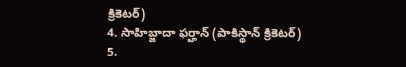క్రికెటర్)
4. సాహిబ్జాదా ఫర్హాన్ (పాకిస్థాన్ క్రికెటర్)
5.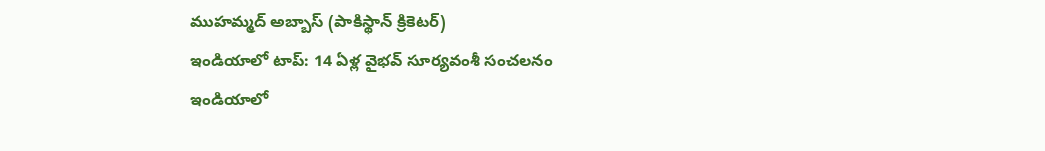ముహమ్మద్ అబ్బాస్ (పాకిస్థాన్ క్రికెటర్)
ఇండియాలో టాప్: 14 ఏళ్ల వైభవ్ సూర్యవంశీ సంచలనం
ఇండియాలో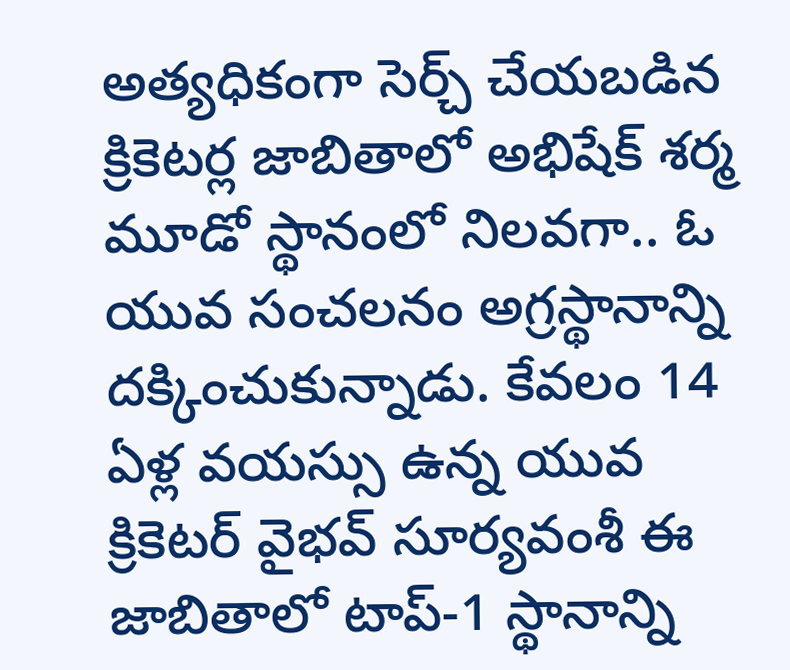అత్యధికంగా సెర్చ్ చేయబడిన క్రికెటర్ల జాబితాలో అభిషేక్ శర్మ మూడో స్థానంలో నిలవగా.. ఓ యువ సంచలనం అగ్రస్థానాన్ని దక్కించుకున్నాడు. కేవలం 14 ఏళ్ల వయస్సు ఉన్న యువ క్రికెటర్ వైభవ్ సూర్యవంశీ ఈ జాబితాలో టాప్-1 స్థానాన్ని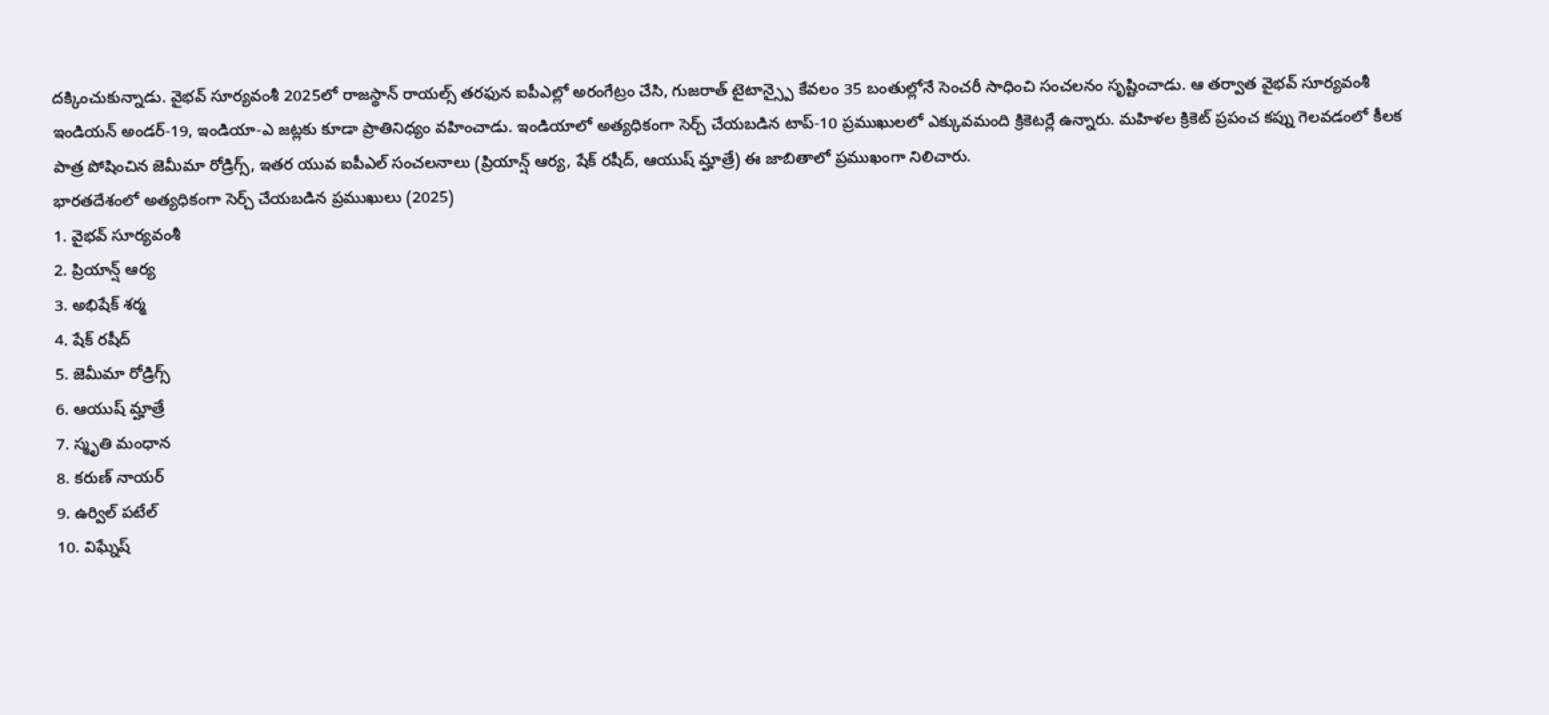దక్కించుకున్నాడు. వైభవ్ సూర్యవంశీ 2025లో రాజస్థాన్ రాయల్స్ తరఫున ఐపీఎల్లో అరంగేట్రం చేసి, గుజరాత్ టైటాన్స్పై కేవలం 35 బంతుల్లోనే సెంచరీ సాధించి సంచలనం సృష్టించాడు. ఆ తర్వాత వైభవ్ సూర్యవంశీ ఇండియన్ అండర్-19, ఇండియా-ఎ జట్లకు కూడా ప్రాతినిధ్యం వహించాడు. ఇండియాలో అత్యధికంగా సెర్చ్ చేయబడిన టాప్-10 ప్రముఖులలో ఎక్కువమంది క్రికెటర్లే ఉన్నారు. మహిళల క్రికెట్ ప్రపంచ కప్ను గెలవడంలో కీలక పాత్ర పోషించిన జెమీమా రోడ్రిగ్స్, ఇతర యువ ఐపీఎల్ సంచలనాలు (ప్రియాన్ష్ ఆర్య, షేక్ రషీద్, ఆయుష్ మ్హాత్రే) ఈ జాబితాలో ప్రముఖంగా నిలిచారు.
భారతదేశంలో అత్యధికంగా సెర్చ్ చేయబడిన ప్రముఖులు (2025)
1. వైభవ్ సూర్యవంశీ
2. ప్రియాన్ష్ ఆర్య
3. అభిషేక్ శర్మ
4. షేక్ రషీద్
5. జెమీమా రోడ్రిగ్స్
6. ఆయుష్ మ్హాత్రే
7. స్మృతి మంధాన
8. కరుణ్ నాయర్
9. ఉర్విల్ పటేల్
10. విఘ్నేష్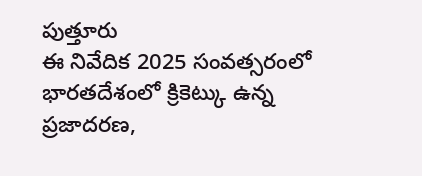పుత్తూరు
ఈ నివేదిక 2025 సంవత్సరంలో భారతదేశంలో క్రికెట్కు ఉన్న ప్రజాదరణ,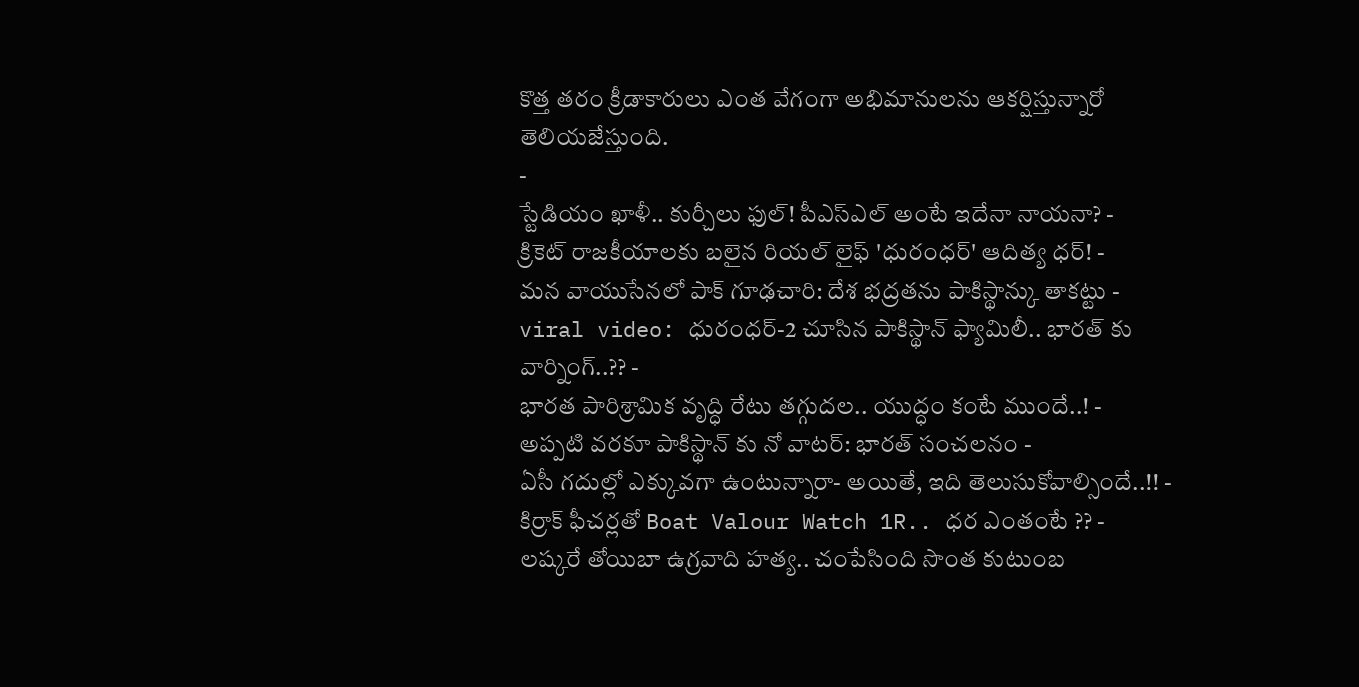కొత్త తరం క్రీడాకారులు ఎంత వేగంగా అభిమానులను ఆకర్షిస్తున్నారో తెలియజేస్తుంది.
-
స్టేడియం ఖాళీ.. కుర్చీలు ఫుల్! పీఎస్ఎల్ అంటే ఇదేనా నాయనా? -
క్రికెట్ రాజకీయాలకు బలైన రియల్ లైఫ్ 'ధురంధర్' ఆదిత్య ధర్! -
మన వాయుసేనలో పాక్ గూఢచారి: దేశ భద్రతను పాకిస్థాన్కు తాకట్టు -
viral video: ధురంధర్-2 చూసిన పాకిస్థాన్ ఫ్యామిలీ.. భారత్ కు వార్నింగ్..?? -
భారత పారిశ్రామిక వృద్ధి రేటు తగ్గుదల.. యుద్ధం కంటే ముందే..! -
అప్పటి వరకూ పాకిస్థాన్ కు నో వాటర్: భారత్ సంచలనం -
ఏసీ గదుల్లో ఎక్కువగా ఉంటున్నారా- అయితే, ఇది తెలుసుకోవాల్సిందే..!! -
కిర్రాక్ ఫీచర్లతో Boat Valour Watch 1R.. ధర ఎంతంటే ?? -
లష్కరే తోయిబా ఉగ్రవాది హత్య.. చంపేసింది సొంత కుటుంబ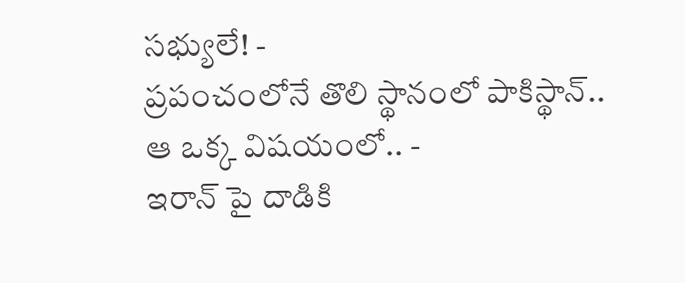సభ్యులే! -
ప్రపంచంలోనే తొలి స్థానంలో పాకిస్థాన్.. ఆ ఒక్క విషయంలో.. -
ఇరాన్ పై దాడికి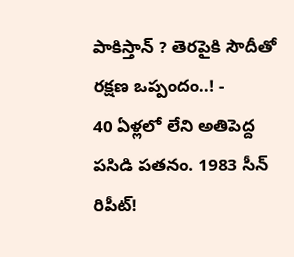పాకిస్తాన్ ? తెరపైకి సౌదీతో రక్షణ ఒప్పందం..! -
40 ఏళ్లలో లేని అతిపెద్ద పసిడి పతనం. 1983 సీన్ రిపీట్!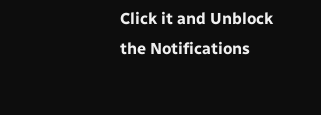Click it and Unblock the Notifications